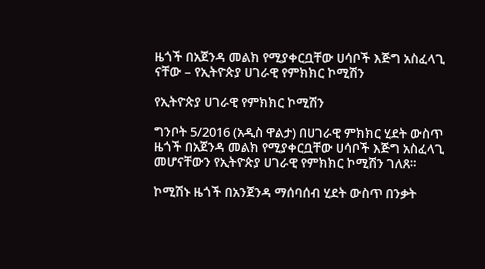ዜጎች በአጀንዳ መልክ የሚያቀርቧቸው ሀሳቦች እጅግ አስፈላጊ ናቸው – የኢትዮጵያ ሀገራዊ የምክክር ኮሚሽን

የኢትዮጵያ ሀገራዊ የምክክር ኮሚሽን

ግንቦት 5/2016 (አዲስ ዋልታ) በሀገራዊ ምክክር ሂደት ውስጥ ዜጎች በአጀንዳ መልክ የሚያቀርቧቸው ሀሳቦች እጅግ አስፈላጊ መሆናቸውን የኢትዮጵያ ሀገራዊ የምክክር ኮሚሽን ገለጸ።

ኮሚሽኑ ዜጎች በአንጀንዳ ማሰባሰብ ሂደት ውስጥ በንቃት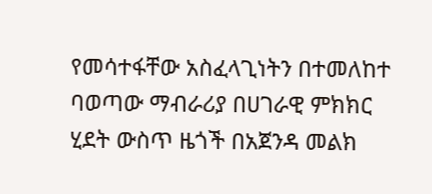የመሳተፋቸው አስፈላጊነትን በተመለከተ ባወጣው ማብራሪያ በሀገራዊ ምክክር ሂደት ውስጥ ዜጎች በአጀንዳ መልክ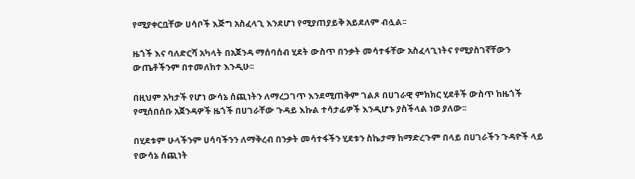የሚያቀርቧቸው ሀሳቦች እጅግ አስፈላጊ እንደሆነ የሚያጠያይቅ አይደለም ብሏል፡፡

ዜጎች እና ባለድርሻ አካላት በአጀንዳ ማሰባሰብ ሂደት ውስጥ በንቃት መሳተፋቸው አስፈላጊነትና የሚያስገኛቸውን ውጤቶችንም በተመለከተ እንዲሁ፡፡

በዚህም አካታች የሆነ ውሳኔ ሰጪነትን ለማረጋገጥ እንደሚጠቅም ገልጾ በሀገራዊ ምክክር ሂደቶች ውስጥ ከዜጎች የሚሰበሰቡ አጀንዳዎች ዜጎች በሀገራቸው ጉዳይ እኩል ተሳታፊዎች እንዲሆኑ ያስችላል ነወ ያለው፡፡

በሂደቱም ሁላችንም ሀሳባችንን ለማቅረብ በንቃት መሳተፋችን ሂደቱን ስኬታማ ከማድረጉም በላይ በሀገራችን ጉዳዮች ላይ የውሳኔ ሰጪነት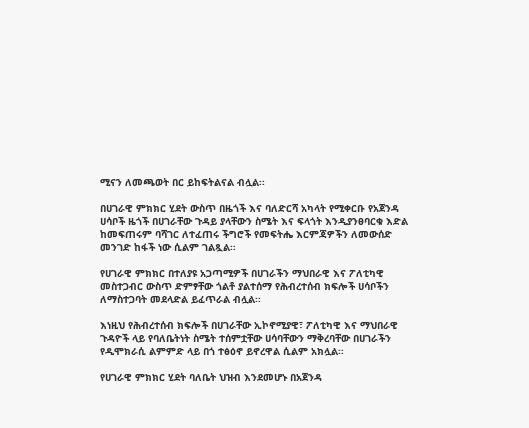ሚናን ለመጫወት በር ይከፍትልናል ብሏል፡፡

በሀገራዊ ምክክር ሂደት ውስጥ በዜጎች እና ባለድርሻ አካላት የሚቀርቡ የአጀንዳ ሀሳቦች ዜጎች በሀገራቸው ጉዳይ ያላቸውን ስሜት እና ፍላጎት እንዲያንፀባርቁ እድል ከመፍጠሩም ባሻገር ለተፈጠሩ ችግሮች የመፍትሔ እርምጃዎችን ለመውሰድ መንገድ ከፋች ነው ሲልም ገልጿል፡፡

የሀገራዊ ምክክር በተለያዩ አጋጣሚዎች በሀገራችን ማህበራዊ እና ፖለቲካዊ መስተጋብር ውስጥ ድምፃቸው ጎልቶ ያልተሰማ የሕብረተሰብ ክፍሎች ሀሳቦችን ለማስተጋባት መደላድል ይፈጥራል ብሏል፡፡

እነዚህ የሕብረተሰብ ክፍሎች በሀገራቸው ኢኮኖሚያዊ፣ ፖለቲካዊ እና ማህበራዊ ጉዳዮች ላይ የባለቤትነት ስሜት ተሰምቷቸው ሀሳባቸውን ማቅረባቸው በሀገራችን የዲሞክራሲ ልምምድ ላይ በጎ ተፅዕኖ ይኖረዋል ሲልም አክሏል፡፡

የሀገራዊ ምክክር ሂደት ባለቤት ህዝብ እንደመሆኑ በአጀንዳ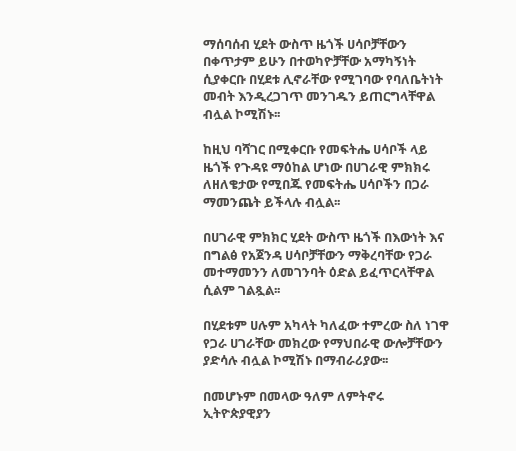ማሰባሰብ ሂደት ውስጥ ዜጎች ሀሳቦቻቸውን በቀጥታም ይሁን በተወካዮቻቸው አማካኝነት ሲያቀርቡ በሂደቱ ሊኖራቸው የሚገባው የባለቤትነት መብት እንዲረጋገጥ መንገዱን ይጠርግላቸዋል ብሏል ኮሚሽኑ፡፡

ከዚህ ባሻገር በሚቀርቡ የመፍትሔ ሀሳቦች ላይ ዜጎች የጉዳዩ ማዕከል ሆነው በሀገራዊ ምክክሩ ለዘለቄታው የሚበጁ የመፍትሔ ሀሳቦችን በጋራ ማመንጨት ይችላሉ ብሏል፡፡

በሀገራዊ ምክክር ሂደት ውስጥ ዜጎች በእውነት እና በግልፅ የአጀንዳ ሀሳቦቻቸውን ማቅረባቸው የጋራ መተማመንን ለመገንባት ዕድል ይፈጥርላቸዋል ሲልም ገልጿል፡፡

በሂደቱም ሀሉም አካላት ካለፈው ተምረው ስለ ነገዋ የጋራ ሀገራቸው መክረው የማህበራዊ ውሎቻቸውን ያድሳሉ ብሏል ኮሚሽኑ በማብራሪያው፡፡

በመሆኑም በመላው ዓለም ለምትኖሩ ኢትዮጵያዊያን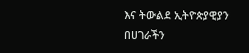እና ትውልደ ኢትዮጵያዊያን በሀገራችን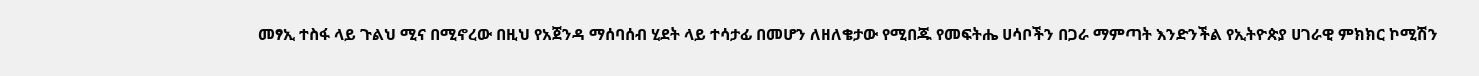መፃኢ ተስፋ ላይ ጉልህ ሚና በሚኖረው በዚህ የአጀንዳ ማሰባሰብ ሂደት ላይ ተሳታፊ በመሆን ለዘለቄታው የሚበጁ የመፍትሔ ሀሳቦችን በጋራ ማምጣት እንድንችል የኢትዮጵያ ሀገራዊ ምክክር ኮሚሽን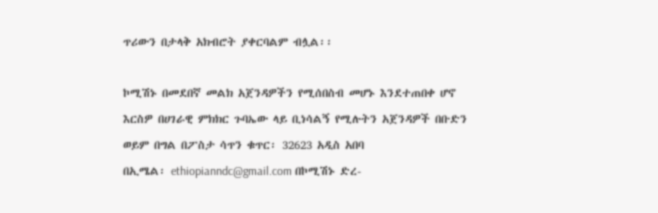ጥሪውን በታላቅ አክብሮት ያቀርባልም ብሏል፡፡

ኮሚሽኑ በመደበኛ መልክ አጀንዳዎችን የሚሰበስብ መሆኑ እንደተጠበቀ ሆኖ እርስዎ በሀገራዊ ምክክር ጉባኤው ላይ ቢነሳልኝ የሚሉትን አጀንዳዎች በቡድን ወይም በግል በፖስታ ሳጥን ቁጥር፡ 32623 አዲስ አበባ
በኢሜል፡ ethiopianndc@gmail.com በኮሚሽኑ ድረ-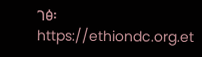ገፅ፡ https://ethiondc.org.et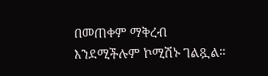በመጠቀም ማቅረብ እንደሚችሉም ኮሚሽኑ ገልጿል፡፡